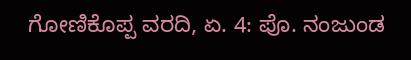ಗೋಣಿಕೊಪ್ಪ ವರದಿ, ಏ. 4: ಪೊ. ನಂಜುಂಡ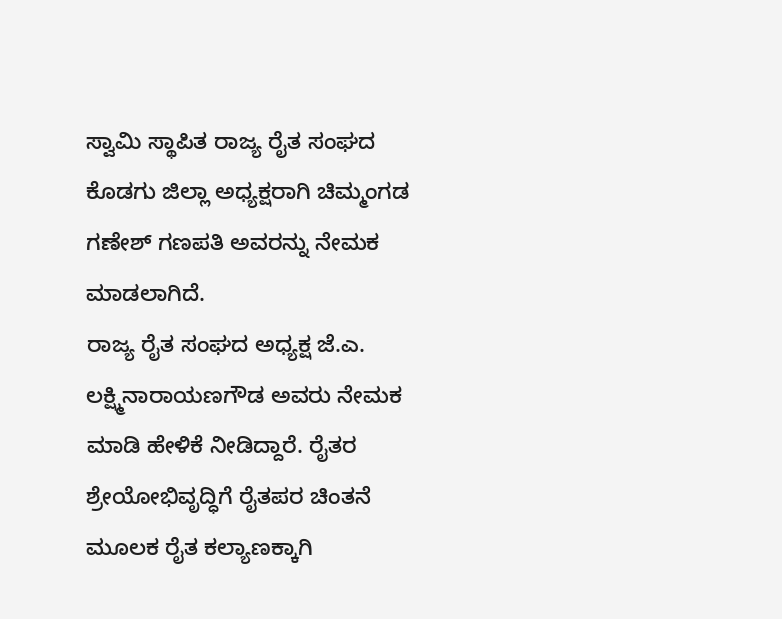ಸ್ವಾಮಿ ಸ್ಥಾಪಿತ ರಾಜ್ಯ ರೈತ ಸಂಘದ ಕೊಡಗು ಜಿಲ್ಲಾ ಅಧ್ಯಕ್ಷರಾಗಿ ಚಿಮ್ಮಂಗಡ ಗಣೇಶ್ ಗಣಪತಿ ಅವರನ್ನು ನೇಮಕ ಮಾಡಲಾಗಿದೆ.
ರಾಜ್ಯ ರೈತ ಸಂಘದ ಅಧ್ಯಕ್ಷ ಜೆ.ಎ. ಲಕ್ಷ್ಮಿನಾರಾಯಣಗೌಡ ಅವರು ನೇಮಕ ಮಾಡಿ ಹೇಳಿಕೆ ನೀಡಿದ್ದಾರೆ. ರೈತರ ಶ್ರೇಯೋಭಿವೃದ್ಧಿಗೆ ರೈತಪರ ಚಿಂತನೆ ಮೂಲಕ ರೈತ ಕಲ್ಯಾಣಕ್ಕಾಗಿ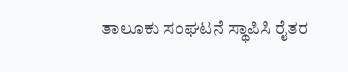ತಾಲೂಕು ಸಂಘಟನೆ ಸ್ಥಾಪಿಸಿ ರೈತರ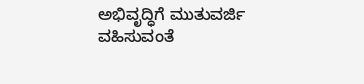ಅಭಿವೃದ್ಧಿಗೆ ಮುತುವರ್ಜಿ ವಹಿಸುವಂತೆ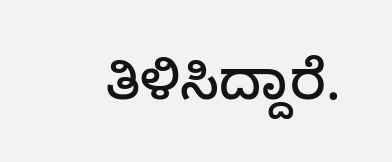ತಿಳಿಸಿದ್ದಾರೆ.